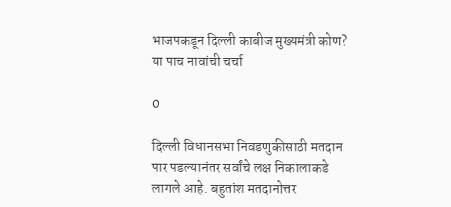भाजपकडून दिल्ली काबीज मुख्यमंत्री कोण? या पाच नावांची चर्चा

0

दिल्ली विधानसभा निवडणुकीसाठी मतदान पार पडल्यानंतर सर्वांचे लक्ष निकालाकडे लागले आहे. बहुतांश मतदानोत्तर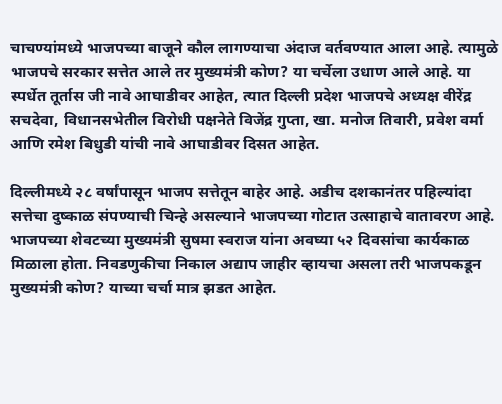चाचण्यांमध्ये भाजपच्या बाजूने कौल लागण्याचा अंदाज वर्तवण्यात आला आहे. त्यामुळे भाजपचे सरकार सत्तेत आले तर मुख्यमंत्री कोण? या चर्चेला उधाण आले आहे. या स्पर्धेत तूर्तास जी नावे आघाडीवर आहेत, त्यात दिल्ली प्रदेश भाजपचे अध्यक्ष वीरेंद्र सचदेवा, विधानसभेतील विरोधी पक्षनेते विजेंद्र गुप्ता, खा. मनोज तिवारी, प्रवेश वर्मा आणि रमेश बिधुडी यांची नावे आघाडीवर दिसत आहेत.

दिल्लीमध्ये २८ वर्षांपासून भाजप सत्तेतून बाहेर आहे. अडीच दशकानंतर पहिल्यांदा सत्तेचा दुष्काळ संपण्याची चिन्हे असल्याने भाजपच्या गोटात उत्साहाचे वातावरण आहे. भाजपच्या शेवटच्या मुख्यमंत्री सुषमा स्वराज यांना अवघ्या ५२ दिवसांचा कार्यकाळ मिळाला होता. निवडणुकीचा निकाल अद्याप जाहीर व्हायचा असला तरी भाजपकडून मुख्यमंत्री कोण? याच्या चर्चा मात्र झडत आहेत.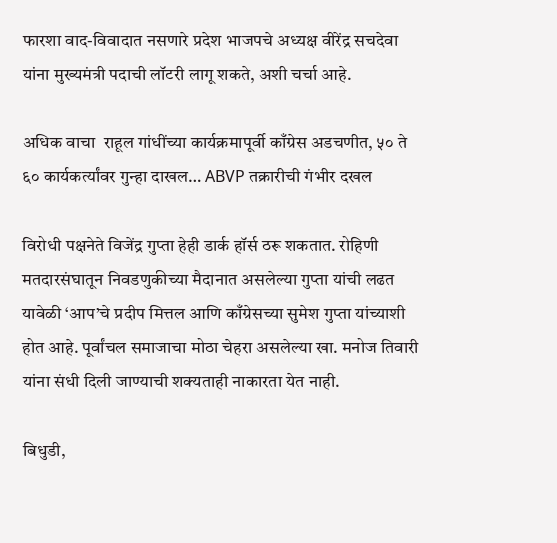फारशा वाद-विवादात नसणारे प्रदेश भाजपचे अध्यक्ष वीरेंद्र सचदेवा यांना मुख्यमंत्री पदाची लॉटरी लागू शकते, अशी चर्चा आहे.

अधिक वाचा  राहूल गांधींच्या कार्यक्रमापूर्वी काँग्रेस अडचणीत, ५० ते ६० कार्यकर्त्यांवर गुन्हा दाखल… ABVP तक्रारीची गंभीर दखल

विरोधी पक्षनेते विजेंद्र गुप्ता हेही डार्क हॉर्स ठरू शकतात. रोहिणी मतदारसंघातून निवडणुकीच्या मैदानात असलेल्या गुप्ता यांची लढत यावेळी ‘आप’चे प्रदीप मित्तल आणि काँग्रेसच्या सुमेश गुप्ता यांच्याशी होत आहे. पूर्वांचल समाजाचा मोठा चेहरा असलेल्या खा. मनोज तिवारी यांना संधी दिली जाण्याची शक्यताही नाकारता येत नाही.

बिधुडी,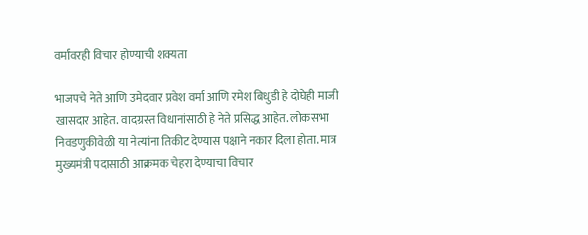वर्मांवरही विचार होण्याची शक्यता

भाजपचे नेते आणि उमेदवार प्रवेश वर्मा आणि रमेश बिधुडी हे दोघेही माजी खासदार आहेत. वादग्रस्त विधानांसाठी हे नेते प्रसिद्ध आहेत. लोकसभा निवडणुकीवेळी या नेत्यांना तिकीट देण्यास पक्षाने नकार दिला होता. मात्र मुख्यमंत्री पदासाठी आक्रमक चेहरा देण्याचा विचार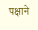पक्षाने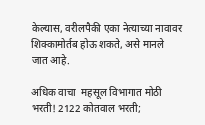केल्यास, वरीलपैकी एका नेत्याच्या नावावर शिक्कामोर्तब होऊ शकते, असे मानले जात आहे.

अधिक वाचा  महसूल विभागात मोठी भरती! 2122 कोतवाल भरती;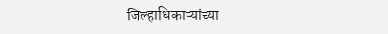जिल्हाधिकाऱ्यांच्या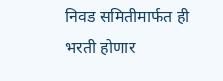निवड समितीमार्फत ही भरती होणार